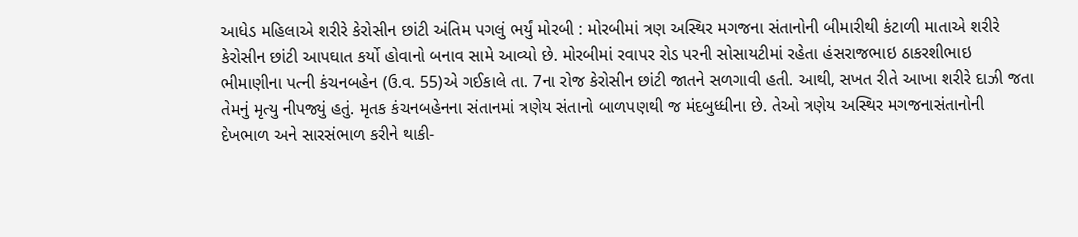આધેડ મહિલાએ શરીરે કેરોસીન છાંટી અંતિમ પગલું ભર્યું મોરબી : મોરબીમાં ત્રણ અસ્થિર મગજના સંતાનોની બીમારીથી કંટાળી માતાએ શરીરે કેરોસીન છાંટી આપઘાત કર્યો હોવાનો બનાવ સામે આવ્યો છે. મોરબીમાં રવાપર રોડ પરની સોસાયટીમાં રહેતા હંસરાજભાઇ ઠાકરશીભાઇ ભીમાણીના પત્ની કંચનબહેન (ઉ.વ. 55)એ ગઈકાલે તા. 7ના રોજ કેરોસીન છાંટી જાતને સળગાવી હતી. આથી, સખત રીતે આખા શરીરે દાઝી જતા તેમનું મૃત્યુ નીપજ્યું હતું. મૃતક કંચનબહેનના સંતાનમાં ત્રણેય સંતાનો બાળપણથી જ મંદબુધ્ધીના છે. તેઓ ત્રણેય અસ્થિર મગજનાસંતાનોની દેખભાળ અને સારસંભાળ કરીને થાકી-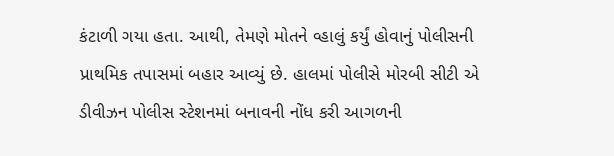કંટાળી ગયા હતા. આથી, તેમણે મોતને વ્હાલું કર્યું હોવાનું પોલીસની પ્રાથમિક તપાસમાં બહાર આવ્યું છે. હાલમાં પોલીસે મોરબી સીટી એ ડીવીઝન પોલીસ સ્ટેશનમાં બનાવની નોંધ કરી આગળની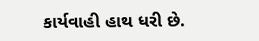કાર્યવાહી હાથ ધરી છે.